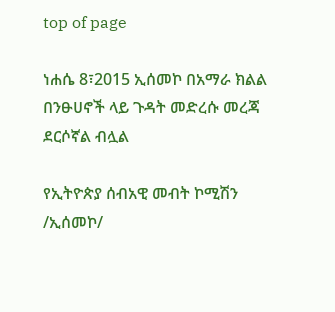top of page

ነሐሴ 8፣2015 ኢሰመኮ በአማራ ክልል በንፁሀኖች ላይ ጉዳት መድረሱ መረጃ ደርሶኛል ብሏል

የኢትዮጵያ ሰብአዊ መብት ኮሚሽን /ኢሰመኮ/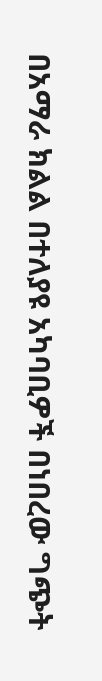በአማራ ክልል በተለያዩ አካባቢዎች በነበረው ግጭት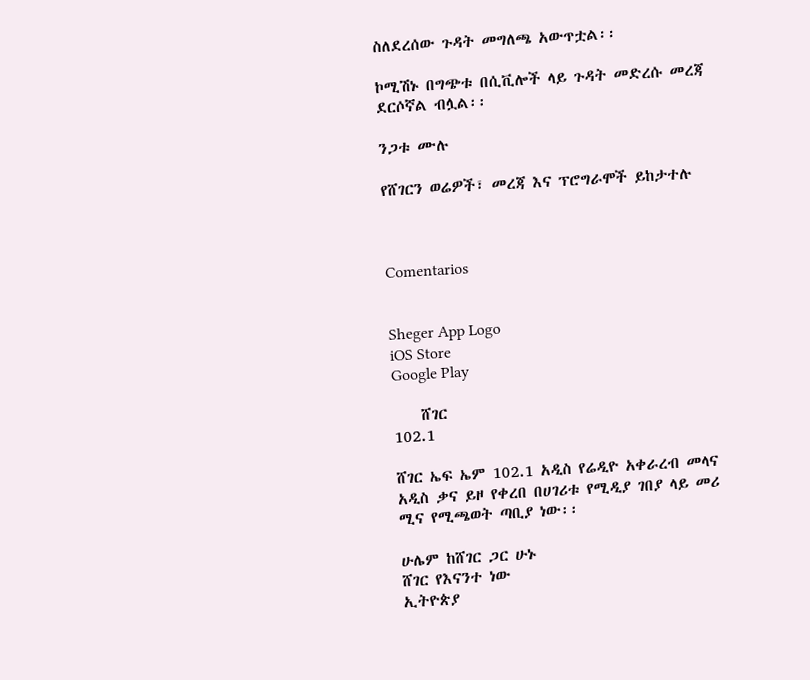ስለደረሰው ጉዳት መግለጫ አውጥቷል፡፡

ኮሚሽኑ በግጭቱ በሲቪሎች ላይ ጉዳት መድረሱ መረጃ ደርሶኛል ብሏል፡፡

ንጋቱ ሙሉ

የሸገርን ወሬዎች፣ መረጃ እና ፕሮግራሞች ይከታተሉ



Comentarios


Sheger App Logo
iOS Store
Google Play

    ሸገር
102.1

ሸገር ኤፍ ኤም 102.1 አዲስ የሬዲዮ አቀራረብ መላና አዲስ ቃና ይዞ የቀረበ በሀገሪቱ የሚዲያ ገበያ ላይ መሪ ሚና የሚጫወት ጣቢያ ነው፡፡

ሁሌም ከሸገር ጋር ሁኑ
ሸገር የእናንተ ነው
ኢትዮጵያ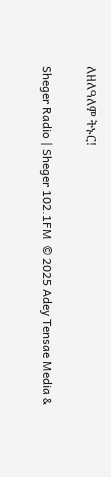ለዘለዓለም ትኑር!

Sheger Radio | Sheger 102.1FM  © 2025 Adey Tensae Media &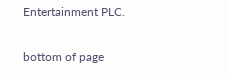Entertainment PLC.

bottom of page